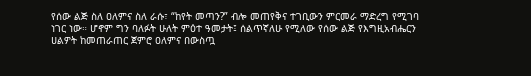የሰው ልጅ ስለ ዐለምና ስለ ራሱ፣ “ከየት መጣን?” ብሎ መጠየቅና ተገቢውን ምርመራ ማድረግ የሚገባ ነገር ነው። ሆኖም ግን ባለፉት ሁለት ምዕተ ዓመታት፤ ሰልጥኛለሁ የሚለው የሰው ልጅ የእግዚአብሔርን ሀልዎት ከመጠራጠር ጀምሮ ዐለምና በውስጧ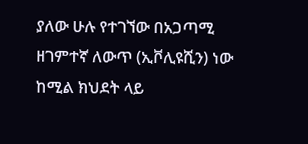ያለው ሁሉ የተገኘው በአጋጣሚ ዘገምተኛ ለውጥ (ኢቮሊዩሺን) ነው ከሚል ክህደት ላይ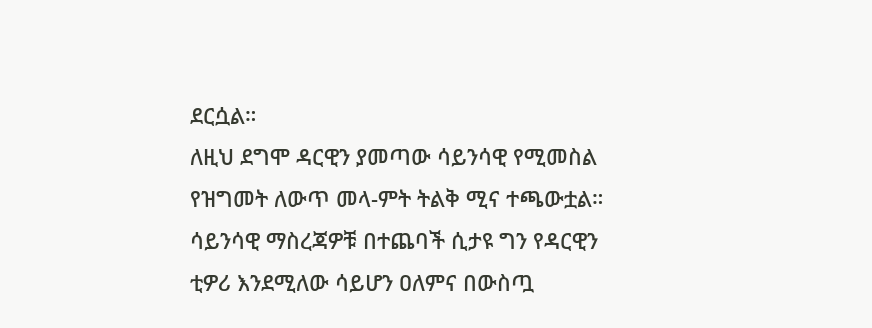ደርሷል።
ለዚህ ደግሞ ዳርዊን ያመጣው ሳይንሳዊ የሚመስል የዝግመት ለውጥ መላ-ምት ትልቅ ሚና ተጫውቷል። ሳይንሳዊ ማስረጃዎቹ በተጨባች ሲታዩ ግን የዳርዊን ቲዎሪ እንደሚለው ሳይሆን ዐለምና በውስጧ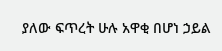ያለው ፍጥረት ሁሉ አዋቂ በሆነ ኃይል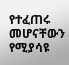የተፈጠሩ መሆናቸውን የሚያሳዩ